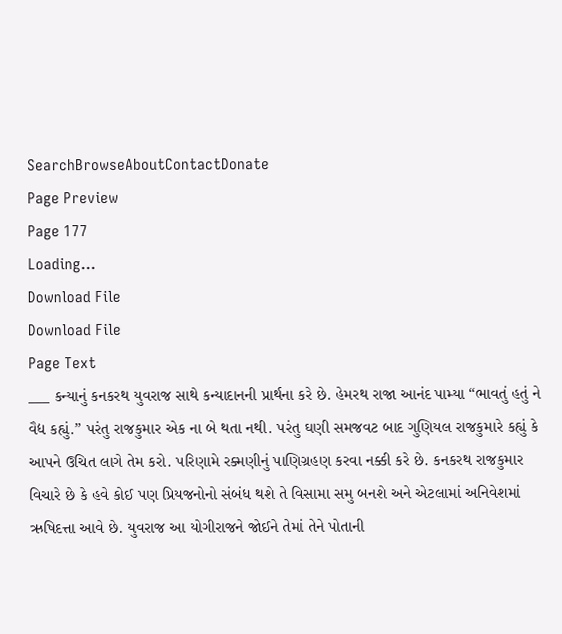SearchBrowseAboutContactDonate
Page Preview
Page 177
Loading...
Download File
Download File
Page Text
___ કન્યાનું કનકરથ યુવરાજ સાથે કન્યાદાનની પ્રાર્થના કરે છે. હેમરથ રાજા આનંદ પામ્યા “ભાવતું હતું ને વૈદ્ય કહ્યું.” પરંતુ રાજકુમાર એક ના બે થતા નથી. પરંતુ ઘણી સમજવટ બાદ ગુણિયલ રાજકુમારે કહ્યું કે આપને ઉચિત લાગે તેમ કરો. પરિણામે રક્મણીનું પાણિગ્રહણ કરવા નક્કી કરે છે. કનકરથ રાજકુમાર વિચારે છે કે હવે કોઈ પણ પ્રિયજનોનો સંબંધ થશે તે વિસામા સમુ બનશે અને એટલામાં અનિવેશમાં ઋષિદત્તા આવે છે. યુવરાજ આ યોગીરાજને જોઈને તેમાં તેને પોતાની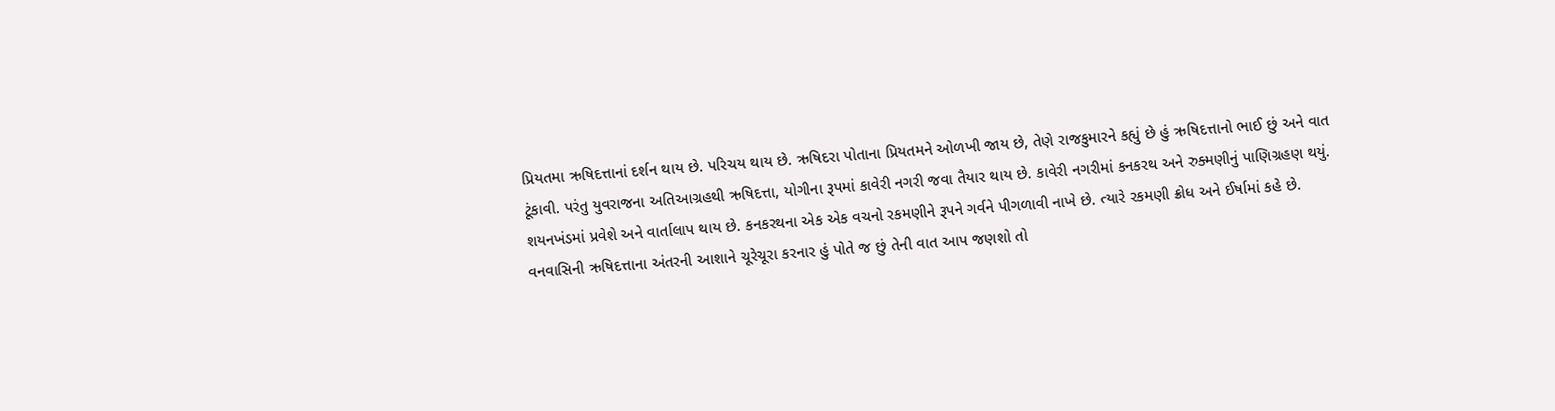પ્રિયતમા ઋષિદત્તાનાં દર્શન થાય છે. પરિચય થાય છે. ઋષિદરા પોતાના પ્રિયતમને ઓળખી જાય છે, તેણે રાજકુમારને કહ્યું છે હું ઋષિદત્તાનો ભાઈ છું અને વાત ટૂંકાવી. પરંતુ યુવરાજના અતિઆગ્રહથી ઋષિદત્તા, યોગીના રૂપમાં કાવેરી નગરી જવા તૈયાર થાય છે. કાવેરી નગરીમાં કનકરથ અને રુક્મણીનું પાણિગ્રહણ થયું. શયનખંડમાં પ્રવેશે અને વાર્તાલાપ થાય છે. કનકરથના એક એક વચનો રકમણીને રૂપને ગર્વને પીગળાવી નાખે છે. ત્યારે રકમણી ક્રોધ અને ઈર્ષામાં કહે છે. વનવાસિની ઋષિદત્તાના અંતરની આશાને ચૂરેચૂરા કરનાર હું પોતે જ છું તેની વાત આપ જણશો તો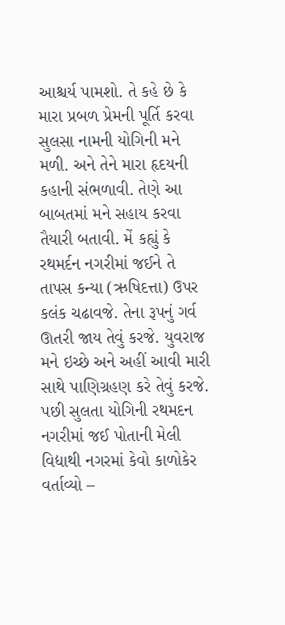આશ્ચર્ય પામશો. તે કહે છે કે મારા પ્રબળ પ્રેમની પૂર્તિ કરવા સુલસા નામની યોગિની મને મળી. અને તેને મારા હૃદયની કહાની સંભળાવી. તેણે આ બાબતમાં મને સહાય કરવા તૈયારી બતાવી. મેં કહ્યું કે રથમર્દન નગરીમાં જઈને તે તાપસ કન્યા (ઋષિદત્તા) ઉપર કલંક ચઢાવજે. તેના રૂપનું ગર્વ ઊતરી જાય તેવું કરજે. યુવરાજ મને ઇચ્છે અને અહીં આવી મારી સાથે પાણિગ્રહણ કરે તેવું કરજે. પછી સુલતા યોગિની રથમદન નગરીમાં જઈ પોતાની મેલી વિદ્યાથી નગરમાં કેવો કાળોકેર વર્તાવ્યો –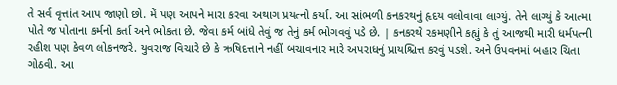તે સર્વ વૃત્તાંત આપ જાણો છો. મેં પણ આપને મારા કરવા અથાગ પ્રયત્નો કર્યા. આ સાંભળી કનકરથનું હૃદય વલોવાવા લાગ્યું. તેને લાગ્યું કે આત્મા પોતે જ પોતાના કર્મનો કર્તા અને ભોકતા છે. જેવા કર્મ બાંધે તેવું જ તેનું કર્મ ભોગવવું પડે છે. | કનકરથે રકમણીને કહ્યું કે તું આજથી મારી ધર્મપત્ની રહીશ પણ કેવળ લોકનજરે. યુવરાજ વિચારે છે કે ઋષિદત્તાને નહીં બચાવનાર મારે અપરાધનું પ્રાયશ્ચિત્ત કરવું પડશે. અને ઉપવનમાં બહાર ચિતા ગોઠવી. આ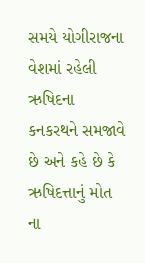સમયે યોગીરાજના વેશમાં રહેલી ઋષિદના કનકરથને સમજાવે છે અને કહે છે કે ઋષિદત્તાનું મોત ના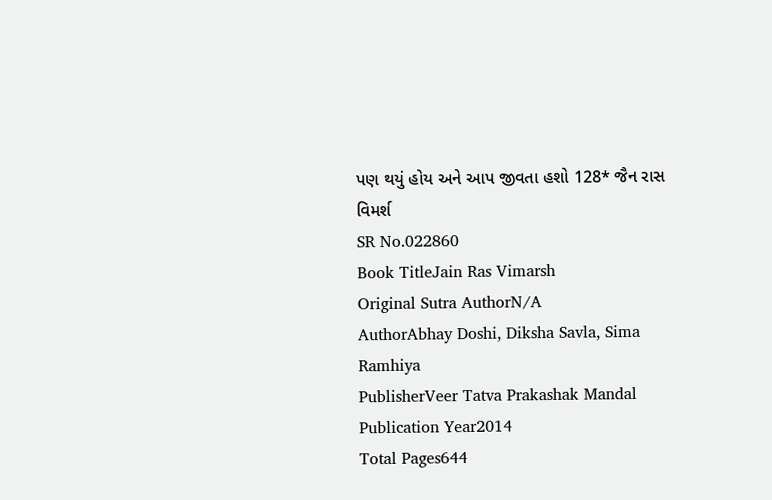પણ થયું હોય અને આપ જીવતા હશો 128* જૈન રાસ વિમર્શ
SR No.022860
Book TitleJain Ras Vimarsh
Original Sutra AuthorN/A
AuthorAbhay Doshi, Diksha Savla, Sima Ramhiya
PublisherVeer Tatva Prakashak Mandal
Publication Year2014
Total Pages644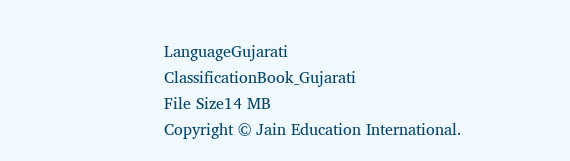LanguageGujarati
ClassificationBook_Gujarati
File Size14 MB
Copyright © Jain Education International.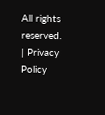All rights reserved. | Privacy Policy